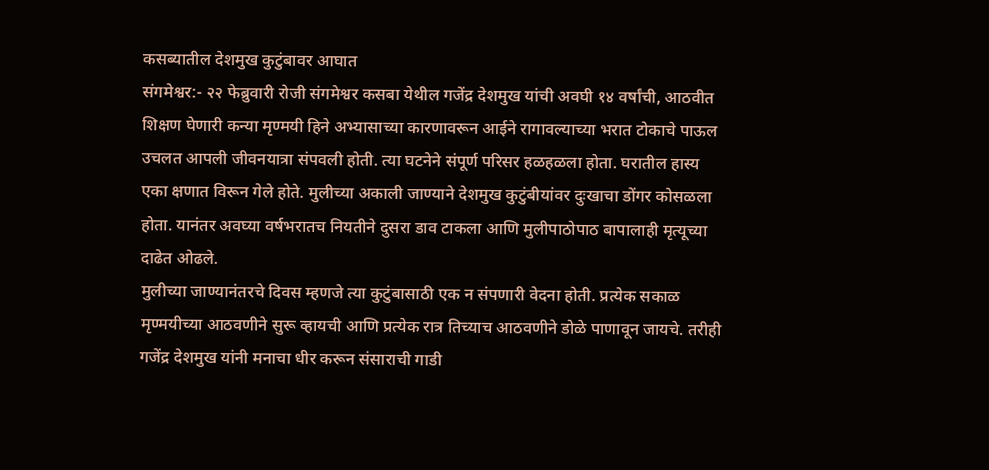कसब्यातील देशमुख कुटुंबावर आघात
संगमेश्वर:- २२ फेब्रुवारी रोजी संगमेश्वर कसबा येथील गजेंद्र देशमुख यांची अवघी १४ वर्षांची, आठवीत शिक्षण घेणारी कन्या मृण्मयी हिने अभ्यासाच्या कारणावरून आईने रागावल्याच्या भरात टोकाचे पाऊल उचलत आपली जीवनयात्रा संपवली होती. त्या घटनेने संपूर्ण परिसर हळहळला होता. घरातील हास्य एका क्षणात विरून गेले होते. मुलीच्या अकाली जाण्याने देशमुख कुटुंबीयांवर दुःखाचा डोंगर कोसळला होता. यानंतर अवघ्या वर्षभरातच नियतीने दुसरा डाव टाकला आणि मुलीपाठोपाठ बापालाही मृत्यूच्या दाढेत ओढले.
मुलीच्या जाण्यानंतरचे दिवस म्हणजे त्या कुटुंबासाठी एक न संपणारी वेदना होती. प्रत्येक सकाळ मृण्मयीच्या आठवणीने सुरू व्हायची आणि प्रत्येक रात्र तिच्याच आठवणीने डोळे पाणावून जायचे. तरीही गजेंद्र देशमुख यांनी मनाचा धीर करून संसाराची गाडी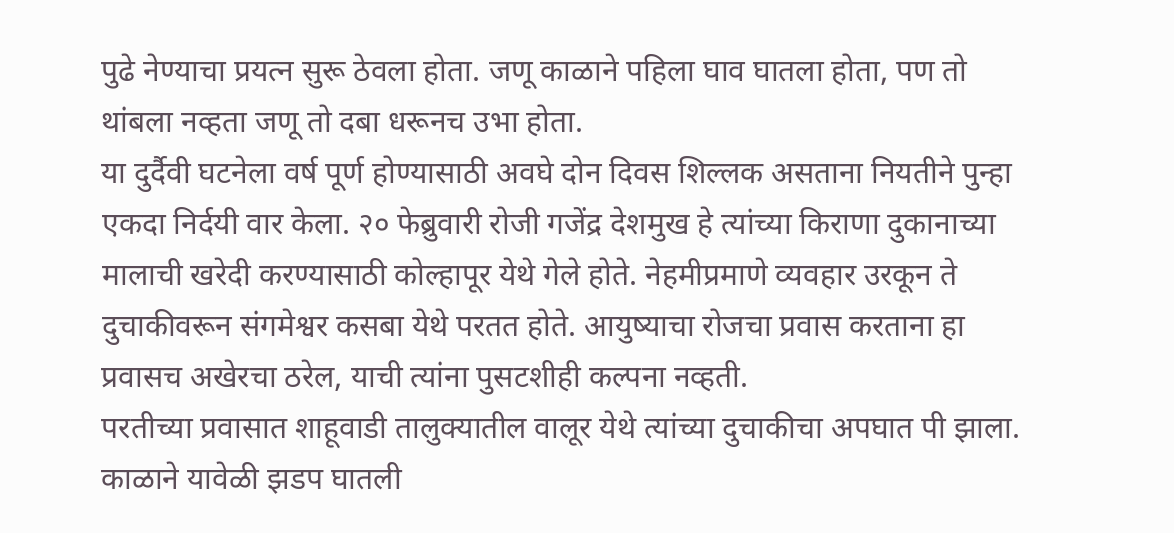पुढे नेण्याचा प्रयत्न सुरू ठेवला होता. जणू काळाने पहिला घाव घातला होता, पण तो थांबला नव्हता जणू तो दबा धरूनच उभा होता.
या दुर्दैवी घटनेला वर्ष पूर्ण होण्यासाठी अवघे दोन दिवस शिल्लक असताना नियतीने पुन्हा एकदा निर्दयी वार केला. २० फेब्रुवारी रोजी गजेंद्र देशमुख हे त्यांच्या किराणा दुकानाच्या मालाची खरेदी करण्यासाठी कोल्हापूर येथे गेले होते. नेहमीप्रमाणे व्यवहार उरकून ते दुचाकीवरून संगमेश्वर कसबा येथे परतत होते. आयुष्याचा रोजचा प्रवास करताना हा प्रवासच अखेरचा ठरेल, याची त्यांना पुसटशीही कल्पना नव्हती.
परतीच्या प्रवासात शाहूवाडी तालुक्यातील वालूर येथे त्यांच्या दुचाकीचा अपघात पी झाला. काळाने यावेळी झडप घातली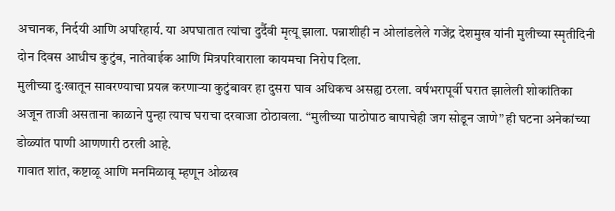अचानक, निर्दयी आणि अपरिहार्य. या अपघातात त्यांचा दुर्दैवी मृत्यू झाला. पन्नाशीही न ओलांडलेले गजेंद्र देशमुख यांनी मुलीच्या स्मृतीदिनी दोन दिवस आधीच कुटुंब, नातेवाईक आणि मित्रपरिवाराला कायमचा निरोप दिला.
मुलीच्या दुःखातून सावरण्याचा प्रयत्न करणाऱ्या कुटुंबावर हा दुसरा घाव अधिकच असह्य ठरला. वर्षभरापूर्वी घरात झालेली शोकांतिका अजून ताजी असताना काळाने पुन्हा त्याच घराचा दरवाजा ठोठावला. “मुलीच्या पाठोपाठ बापाचेही जग सोडून जाणे” ही घटना अनेकांच्या डोळ्यांत पाणी आणणारी ठरली आहे.
गावात शांत, कष्टाळू आणि मनमिळावू म्हणून ओळख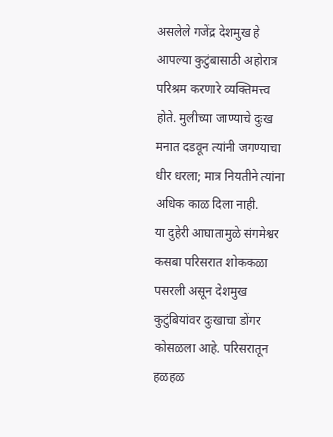असलेले गजेंद्र देशमुख हे आपल्या कुटुंबासाठी अहोरात्र परिश्रम करणारे व्यक्तिमत्त्व होते. मुलीच्या जाण्याचे दुःख मनात दडवून त्यांनी जगण्याचा धीर धरला; मात्र नियतीने त्यांना अधिक काळ दिला नाही.
या दुहेरी आघातामुळे संगमेश्वर कसबा परिसरात शोककळा पसरली असून देशमुख कुटुंबियांवर दुःखाचा डोंगर कोसळला आहे. परिसरातून हळहळ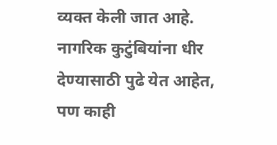व्यक्त केली जात आहे. नागरिक कुटुंबियांना धीर देण्यासाठी पुढे येत आहेत, पण काही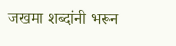जखमा शब्दांनी भरून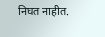निघत नाहीत.